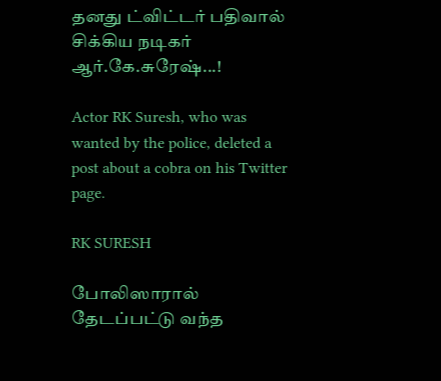தனது ட்விட்டர் பதிவால் சிக்கிய நடிகர் ஆர்.கே.சுரேஷ்...!

Actor RK Suresh, who was wanted by the police, deleted a post about a cobra on his Twitter page.

RK SURESH

போலிஸாரால் தேடப்பட்டு வந்த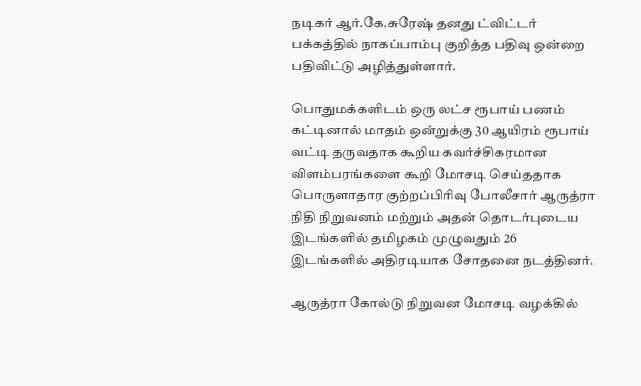நடிகர் ஆர்.கே.சுரேஷ் தனது ட்விட்டர் பக்கத்தில் நாகப்பாம்பு குறித்த பதிவு ஒன்றை பதிவிட்டு அழித்துள்ளார்.

பொதுமக்களிடம் ஒரு லட்ச ரூபாய் பணம் கட்டினால் மாதம் ஒன்றுக்கு 30 ஆயிரம் ரூபாய் வட்டி தருவதாக கூறிய கவர்ச்சிகரமான விளம்பரங்களை கூறி மோசடி செய்ததாக பொருளாதார குற்றப்பிரிவு போலீசார் ஆருத்ரா நிதி நிறுவனம் மற்றும் அதன் தொடர்புடைய இடங்களில் தமிழகம் முழுவதும் 26 இடங்களில் அதிரடியாக சோதனை நடத்தினர்.

ஆருத்ரா கோல்டு நிறுவன மோசடி வழக்கில்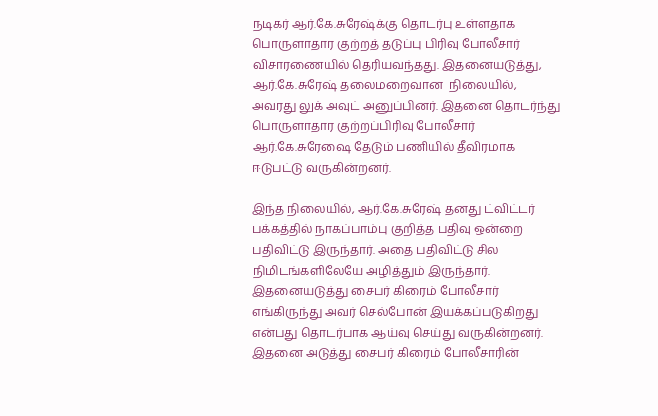நடிகர் ஆர்.கே.சுரேஷ்க்கு தொடர்பு உள்ளதாக பொருளாதார குற்றத் தடுப்பு பிரிவு போலீசார் விசாரணையில் தெரியவந்தது. இதனையடுத்து, ஆர்.கே.சுரேஷ் தலைமறைவான  நிலையில், அவரது லுக் அவுட் அனுப்பினர். இதனை தொடர்ந்து பொருளாதார குற்றப்பிரிவு போலீசார் ஆர்.கே.சுரேஷை தேடும் பணியில் தீவிரமாக ஈடுபட்டு வருகின்றனர்.

இந்த நிலையில், ஆர்.கே.சுரேஷ் தனது ட்விட்டர் பக்கத்தில் நாகப்பாம்பு குறித்த பதிவு ஒன்றை பதிவிட்டு இருந்தார். அதை பதிவிட்டு சில நிமிடங்களிலேயே அழித்தும் இருந்தார். இதனையடுத்து சைபர் கிரைம் போலீசார் எங்கிருந்து அவர் செல்போன் இயக்கப்படுகிறது என்பது தொடர்பாக ஆய்வு செய்து வருகின்றனர். இதனை அடுத்து சைபர் கிரைம் போலீசாரின்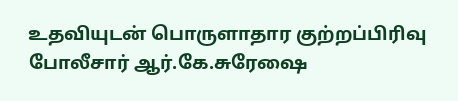உதவியுடன் பொருளாதார குற்றப்பிரிவு போலீசார் ஆர்.கே.சுரேஷை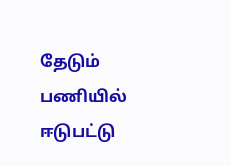தேடும் பணியில் ஈடுபட்டு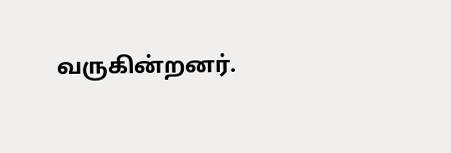வருகின்றனர்.